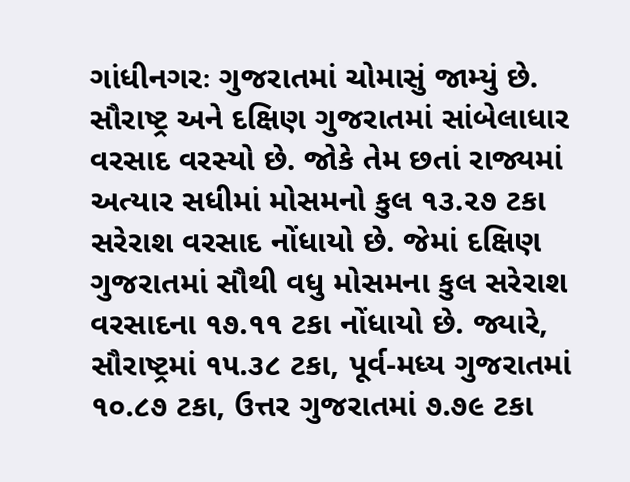ગાંધીનગરઃ ગુજરાતમાં ચોમાસું જામ્યું છે. સૌરાષ્ટ્ર અને દક્ષિણ ગુજરાતમાં સાંબેલાધાર વરસાદ વરસ્યો છે. જોકે તેમ છતાં રાજ્યમાં અત્યાર સધીમાં મોસમનો કુલ ૧૩.૨૭ ટકા સરેરાશ વરસાદ નોંધાયો છે. જેમાં દક્ષિણ ગુજરાતમાં સૌથી વધુ મોસમના કુલ સરેરાશ વરસાદના ૧૭.૧૧ ટકા નોંધાયો છે. જ્યારે, સૌરાષ્ટ્રમાં ૧૫.૩૮ ટકા, પૂર્વ-મધ્ય ગુજરાતમાં ૧૦.૮૭ ટકા, ઉત્તર ગુજરાતમાં ૭.૭૯ ટકા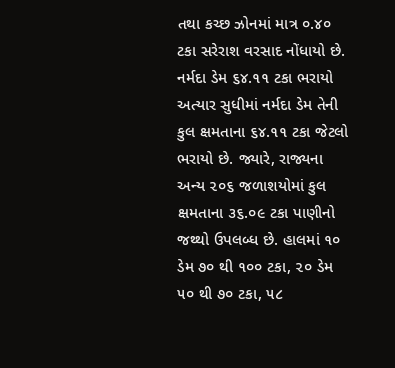તથા કચ્છ ઝોનમાં માત્ર ૦.૪૦ ટકા સરેરાશ વરસાદ નોંધાયો છે.
નર્મદા ડેમ ૬૪.૧૧ ટકા ભરાયો
અત્યાર સુધીમાં નર્મદા ડેમ તેની કુલ ક્ષમતાના ૬૪.૧૧ ટકા જેટલો ભરાયો છે. જ્યારે, રાજ્યના અન્ય ૨૦૬ જળાશયોમાં કુલ ક્ષમતાના ૩૬.૦૯ ટકા પાણીનો જથ્થો ઉપલબ્ધ છે. હાલમાં ૧૦ ડેમ ૭૦ થી ૧૦૦ ટકા, ૨૦ ડેમ ૫૦ થી ૭૦ ટકા, ૫૮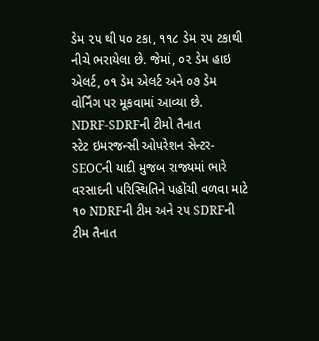ડેમ ૨૫ થી ૫૦ ટકા, ૧૧૮ ડેમ ૨૫ ટકાથી નીચે ભરાયેલા છે. જેમાં, ૦૨ ડેમ હાઇ એલર્ટ, ૦૧ ડેમ એલર્ટ અને ૦૭ ડેમ વોર્નિંગ પર મૂકવામાં આવ્યા છે.
NDRF-SDRFની ટીમો તૈનાત
સ્ટેટ ઇમરજન્સી ઓપરેશન સેન્ટર-SEOCની યાદી મુજબ રાજ્યમાં ભારે વરસાદની પરિસ્થિતિને પહોંચી વળવા માટે ૧૦ NDRFની ટીમ અને ૨૫ SDRFની ટીમ તૈનાત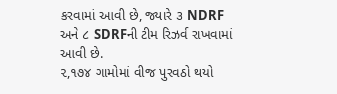કરવામાં આવી છે, જ્યારે ૩ NDRF અને ૮ SDRFની ટીમ રિઝર્વ રાખવામાં આવી છે.
૨,૧૭૪ ગામોમાં વીજ પુરવઠો થયો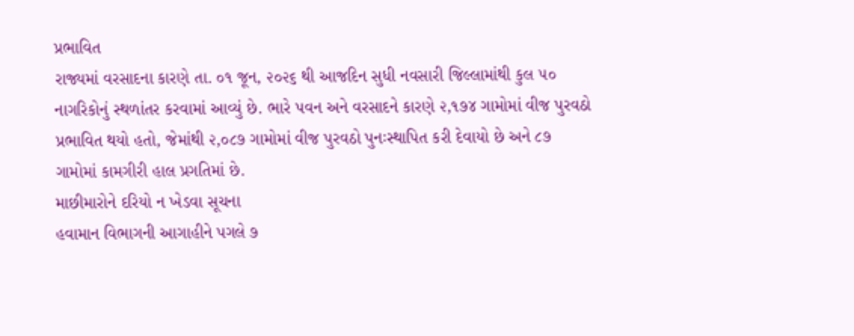પ્રભાવિત
રાજ્યમાં વરસાદના કારણે તા. ૦૧ જૂન, ૨૦૨૬ થી આજદિન સુધી નવસારી જિલ્લામાંથી કુલ ૫૦ નાગરિકોનું સ્થળાંતર કરવામાં આવ્યું છે. ભારે પવન અને વરસાદને કારણે ૨,૧૭૪ ગામોમાં વીજ પુરવઠો પ્રભાવિત થયો હતો, જેમાંથી ૨,૦૮૭ ગામોમાં વીજ પુરવઠો પુનઃસ્થાપિત કરી દેવાયો છે અને ૮૭ ગામોમાં કામગીરી હાલ પ્રગતિમાં છે.
માછીમારોને દરિયો ન ખેડવા સૂચના
હવામાન વિભાગની આગાહીને પગલે ૭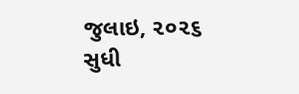જુલાઇ, ૨૦૨૬ સુધી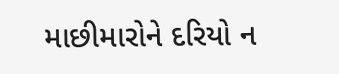માછીમારોને દરિયો ન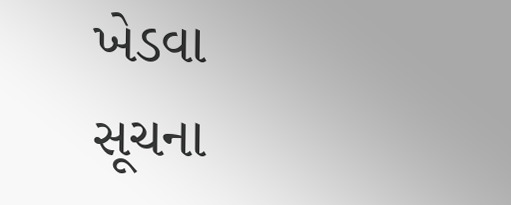ખેડવા સૂચના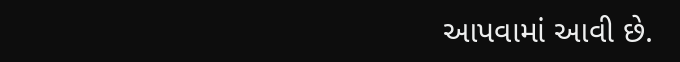આપવામાં આવી છે.